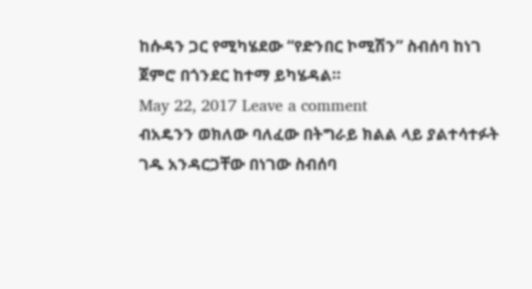ከሱዳን ጋር የሚካሄደው “የድንበር ኮሚሽን” ስብሰባ ከነገ ጀምሮ በጎንደር ከተማ ይካሄዳል።
May 22, 2017 Leave a comment
ብአዴንን ወክለው ባለፈው በትግራይ ክልል ላይ ያልተሳተፉት ገዱ አንዳርጋቸው በነገው ስብሰባ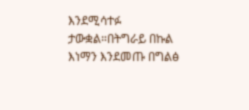እንደሚሳተፉ ታውቋል።በትግራይ በኩል እነማን እንደመጡ በግልፅ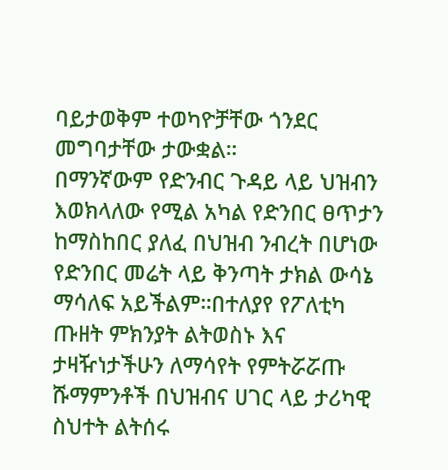ባይታወቅም ተወካዮቻቸው ጎንደር መግባታቸው ታውቋል።
በማንኛውም የድንብር ጉዳይ ላይ ህዝብን እወክላለው የሚል አካል የድንበር ፀጥታን ከማስከበር ያለፈ በህዝብ ንብረት በሆነው የድንበር መሬት ላይ ቅንጣት ታክል ውሳኔ ማሳለፍ አይችልም።በተለያየ የፖለቲካ ጡዘት ምክንያት ልትወስኑ እና ታዛዥነታችሁን ለማሳየት የምትሯሯጡ ሹማምንቶች በህዝብና ሀገር ላይ ታሪካዊ ስህተት ልትሰሩ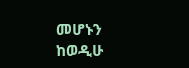መሆኑን ከወዲሁ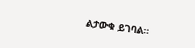ልታውቁ ይገባል።